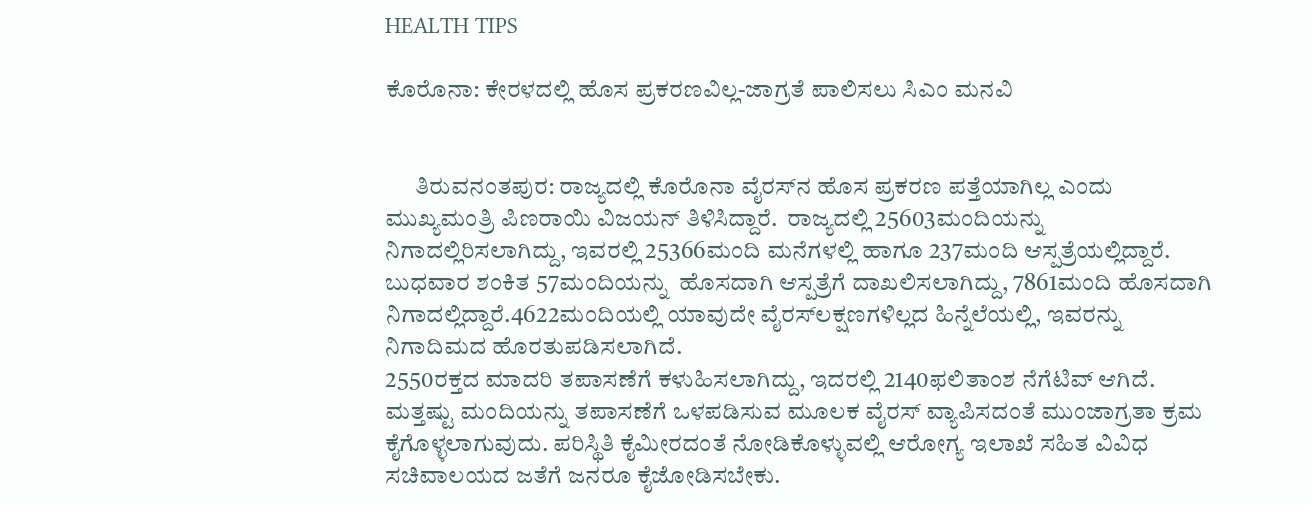HEALTH TIPS

ಕೊರೊನಾ: ಕೇರಳದಲ್ಲಿ ಹೊಸ ಪ್ರಕರಣವಿಲ್ಲ-ಜಾಗ್ರತೆ ಪಾಲಿಸಲು ಸಿಎಂ ಮನವಿ


      ತಿರುವನಂತಪುರ: ರಾಜ್ಯದಲ್ಲಿ ಕೊರೊನಾ ವೈರಸ್‍ನ ಹೊಸ ಪ್ರಕರಣ ಪತ್ತೆಯಾಗಿಲ್ಲ ಎಂದು ಮುಖ್ಯಮಂತ್ರಿ ಪಿಣರಾಯಿ ವಿಜಯನ್ ತಿಳಿಸಿದ್ದಾರೆ.  ರಾಜ್ಯದಲ್ಲಿ 25603ಮಂದಿಯನ್ನು ನಿಗಾದಲ್ಲಿರಿಸಲಾಗಿದ್ದು, ಇವರಲ್ಲಿ 25366ಮಂದಿ ಮನೆಗಳಲ್ಲಿ ಹಾಗೂ 237ಮಂದಿ ಆಸ್ಪತ್ರೆಯಲ್ಲಿದ್ದಾರೆ. ಬುಧವಾರ ಶಂಕಿತ 57ಮಂದಿಯನ್ನು  ಹೊಸದಾಗಿ ಆಸ್ಪತ್ರೆಗೆ ದಾಖಲಿಸಲಾಗಿದ್ದು, 7861ಮಂದಿ ಹೊಸದಾಗಿ ನಿಗಾದಲ್ಲಿದ್ದಾರೆ.4622ಮಂದಿಯಲ್ಲಿ ಯಾವುದೇ ವೈರಸ್‍ಲಕ್ಷಣಗಳಿಲ್ಲದ ಹಿನ್ನೆಲೆಯಲ್ಲಿ, ಇವರನ್ನು ನಿಗಾದಿಮದ ಹೊರತುಪಡಿಸಲಾಗಿದೆ.
2550ರಕ್ತದ ಮಾದರಿ ತಪಾಸಣೆಗೆ ಕಳುಹಿಸಲಾಗಿದ್ದು, ಇದರಲ್ಲಿ 2140ಫಲಿತಾಂಶ ನೆಗೆಟಿವ್ ಆಗಿದೆ. ಮತ್ತಷ್ಟು ಮಂದಿಯನ್ನು ತಪಾಸಣೆಗೆ ಒಳಪಡಿಸುವ ಮೂಲಕ ವೈರಸ್ ವ್ಯಾಪಿಸದಂತೆ ಮುಂಜಾಗ್ರತಾ ಕ್ರಮ ಕೈಗೊಳ್ಳಲಾಗುವುದು. ಪರಿಸ್ಥಿತಿ ಕೈಮೀರದಂತೆ ನೋಡಿಕೊಳ್ಳುವಲ್ಲಿ ಆರೋಗ್ಯ ಇಲಾಖೆ ಸಹಿತ ವಿವಿಧ ಸಚಿವಾಲಯದ ಜತೆಗೆ ಜನರೂ ಕೈಜೋಡಿಸಬೇಕು.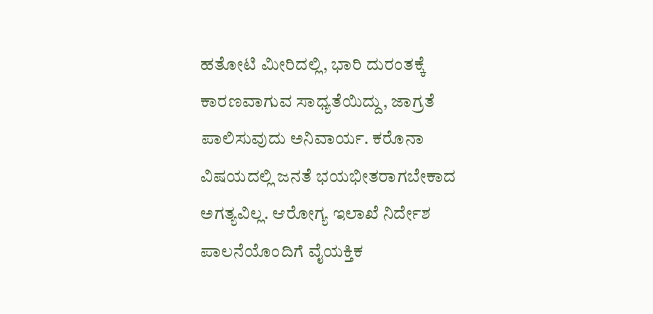ಹತೋಟಿ ಮೀರಿದಲ್ಲಿ, ಭಾರಿ ದುರಂತಕ್ಕೆ ಕಾರಣವಾಗುವ ಸಾಧ್ಯತೆಯಿದ್ದು, ಜಾಗ್ರತೆ ಪಾಲಿಸುವುದು ಅನಿವಾರ್ಯ. ಕರೊನಾ ವಿಷಯದಲ್ಲಿ ಜನತೆ ಭಯಭೀತರಾಗಬೇಕಾದ ಅಗತ್ಯವಿಲ್ಲ. ಆರೋಗ್ಯ ಇಲಾಖೆ ನಿರ್ದೇಶ ಪಾಲನೆಯೊಂದಿಗೆ ವೈಯಕ್ತಿಕ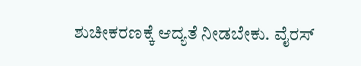ಶುಚೀಕರಣಕ್ಕೆ ಆದ್ಯತೆ ನೀಡಬೇಕು. ವೈರಸ್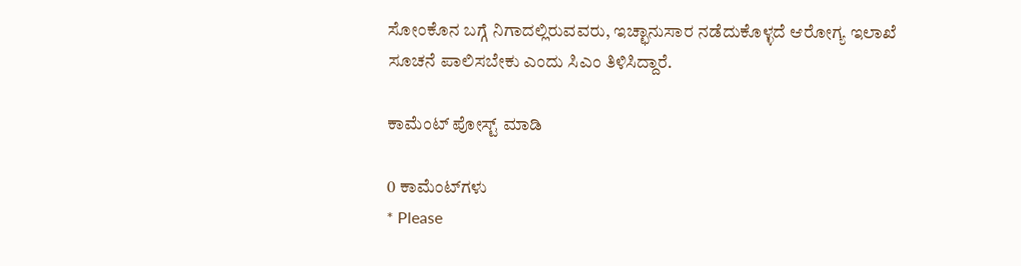ಸೋಂಕೊನ ಬಗ್ಗೆ ನಿಗಾದಲ್ಲಿರುವವರು, ಇಚ್ಛಾನುಸಾರ ನಡೆದುಕೊಳ್ಳದೆ ಆರೋಗ್ಯ ಇಲಾಖೆ ಸೂಚನೆ ಪಾಲಿಸಬೇಕು ಎಂದು ಸಿಎಂ ತಿಳಿಸಿದ್ದಾರೆ.

ಕಾಮೆಂಟ್‌‌ ಪೋಸ್ಟ್‌ ಮಾಡಿ

0 ಕಾಮೆಂಟ್‌ಗಳು
* Please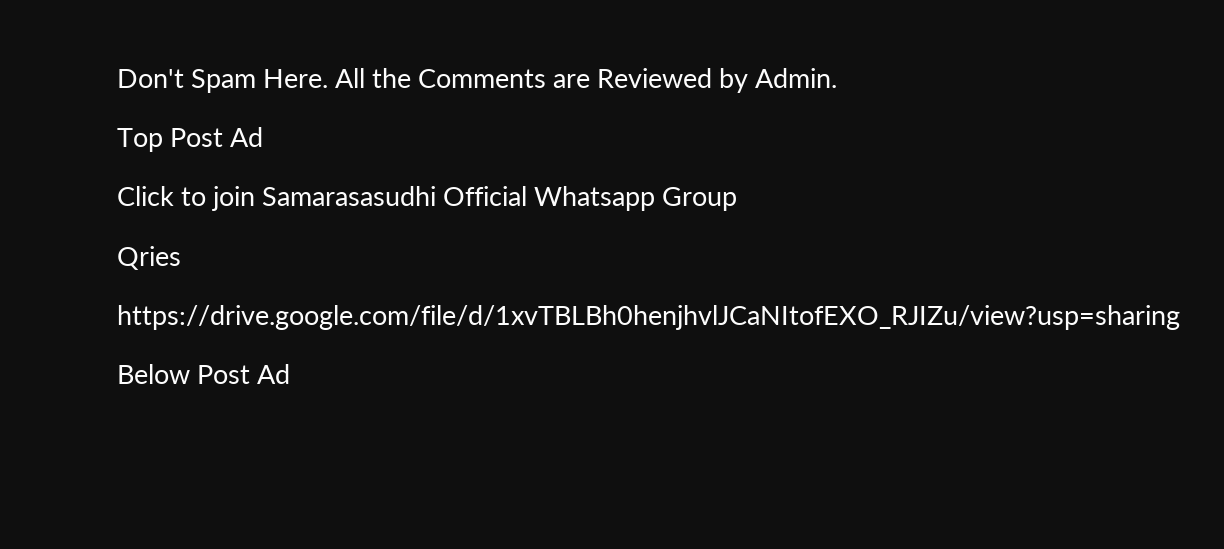Don't Spam Here. All the Comments are Reviewed by Admin.

Top Post Ad

Click to join Samarasasudhi Official Whatsapp Group

Qries

https://drive.google.com/file/d/1xvTBLBh0henjhvlJCaNItofEXO_RJIZu/view?usp=sharing

Below Post Ad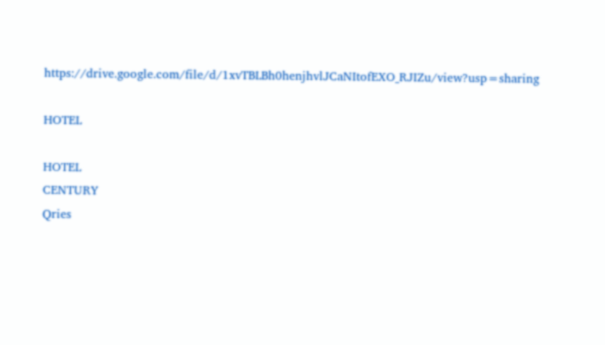https://drive.google.com/file/d/1xvTBLBh0henjhvlJCaNItofEXO_RJIZu/view?usp=sharing

HOTEL

HOTEL
CENTURY
Qries